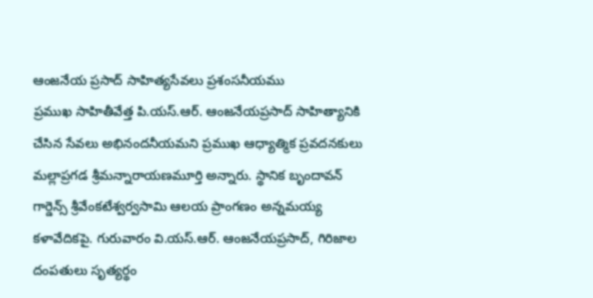ఆంజనేయ ప్రసాద్ సాహిత్యసేవలు ప్రశంసనీయము
ప్రముఖ సాహితీవేత్త పి.యస్.ఆర్. ఆంజనేయప్రసాద్ సాహిత్యానికి చేసిన సేవలు అభినందనీయమని ప్రముఖ ఆధ్యాత్మిక ప్రవదనకులు మల్లాప్రగడ శ్రీమన్నారాయణమూర్తి అన్నారు. స్థానిక బృందావన్ గార్డెన్స్ శ్రీవేంకటేశ్వర్వసామి ఆలయ ప్రాంగణం అన్నమయ్య కళావేదికపై. గురువారం వి.యస్.ఆర్. ఆంజనేయప్రసాద్, గిరిజాల దంపతులు సృత్యర్థం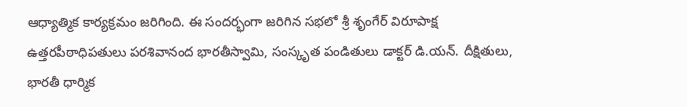ఆధ్యాత్మిక కార్యక్రమం జరిగింది. ఈ సందర్భంగా జరిగిన సభలో శ్రీ శృంగేర్ విరూపాక్ష ఉత్తరపీఠాధిపతులు పరశివానంద భారతీస్వామి, సంస్కృత పండితులు డాక్టర్ డి.యన్. దీక్షితులు, భారతీ ధార్మిక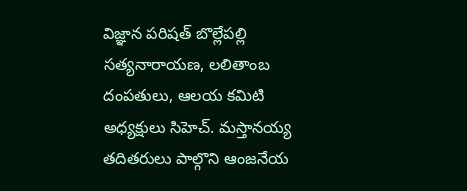విజ్ఞాన పరిషత్ బొల్లేపల్లి సత్యనారాయణ, లలితాంబ దంపతులు, ఆలయ కమిటి అధ్యక్షులు సిహెచ్. మస్తానయ్య తదితరులు పాల్గొని ఆంజనేయ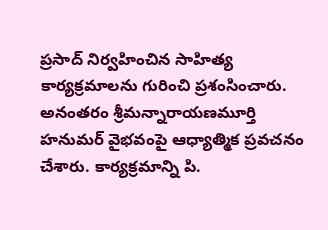ప్రసాద్ నిర్వహించిన సాహిత్య కార్యక్రమాలను గురించి ప్రశంసించారు. అనంతరం శ్రీమన్నారాయణమూర్తి హనుమర్ వైభవంపై ఆధ్యాత్మిక ప్రవచనం చేశారు. కార్యక్రమాన్ని పి.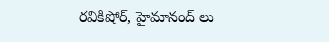రవికిషోర్, హైమానంద్ లు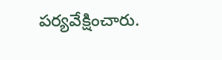పర్యవేక్షించారు.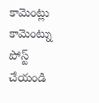కామెంట్లు
కామెంట్ను పోస్ట్ చేయండి